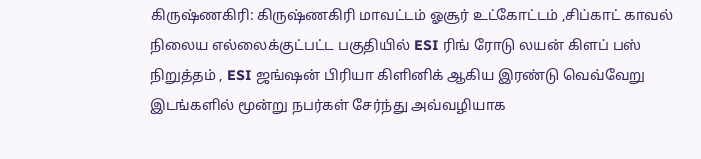கிருஷ்ணகிரி: கிருஷ்ணகிரி மாவட்டம் ஓசூர் உட்கோட்டம் ,சிப்காட் காவல் நிலைய எல்லைக்குட்பட்ட பகுதியில் ESI ரிங் ரோடு லயன் கிளப் பஸ் நிறுத்தம் , ESI ஜங்ஷன் பிரியா கிளினிக் ஆகிய இரண்டு வெவ்வேறு இடங்களில் மூன்று நபர்கள் சேர்ந்து அவ்வழியாக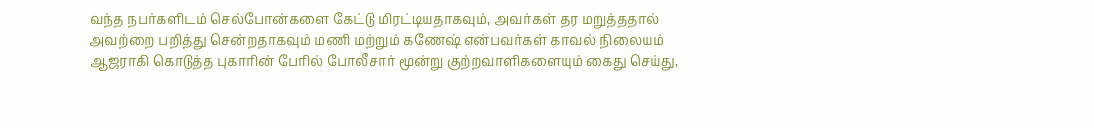வந்த நபர்களிடம் செல்போன்களை கேட்டு மிரட்டியதாகவும், அவர்கள் தர மறுத்ததால் அவற்றை பறித்து சென்றதாகவும் மணி மற்றும் கணேஷ் என்பவர்கள் காவல் நிலையம் ஆஜராகி கொடுத்த புகாரின் பேரில் போலீசார் மூன்று குற்றவாளிகளையும் கைது செய்து,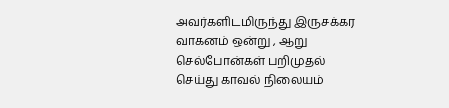அவர்களிடமிருந்து இருசக்கர வாகனம் ஒன்று , ஆறு செல்போன்கள் பறிமுதல் செய்து காவல் நிலையம்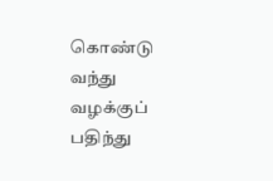கொண்டு வந்து வழக்குப் பதிந்து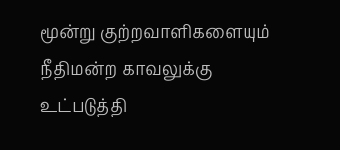மூன்று குற்றவாளிகளையும் நீதிமன்ற காவலுக்கு உட்படுத்தி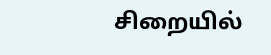சிறையில்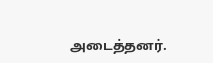அடைத்தனர்.